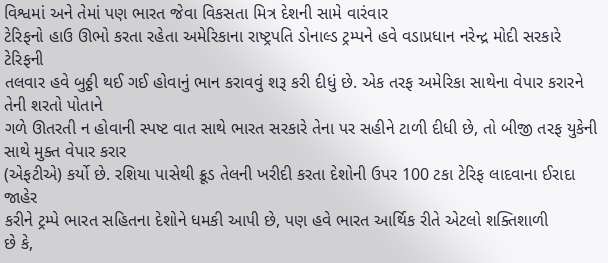વિશ્વમાં અને તેમાં પણ ભારત જેવા વિકસતા મિત્ર દેશની સામે વારંવાર
ટેરિફનો હાઉ ઊભો કરતા રહેતા અમેરિકાના રાષ્ટ્રપતિ ડોનાલ્ડ ટ્રમ્પને હવે વડાપ્રધાન નરેન્દ્ર મોદી સરકારે ટેરિફની
તલવાર હવે બુઠ્ઠી થઈ ગઈ હોવાનું ભાન કરાવવું શરૂ કરી દીધું છે. એક તરફ અમેરિકા સાથેના વેપાર કરારને તેની શરતો પોતાને
ગળે ઊતરતી ન હોવાની સ્પષ્ટ વાત સાથે ભારત સરકારે તેના પર સહીને ટાળી દીધી છે, તો બીજી તરફ યુકેની સાથે મુક્ત વેપાર કરાર
(એફટીએ) કર્યો છે. રશિયા પાસેથી ક્રૂડ તેલની ખરીદી કરતા દેશોની ઉપર 100 ટકા ટેરિફ લાદવાના ઈરાદા જાહેર
કરીને ટ્રમ્પે ભારત સહિતના દેશોને ધમકી આપી છે, પણ હવે ભારત આર્થિક રીતે એટલો શક્તિશાળી
છે કે,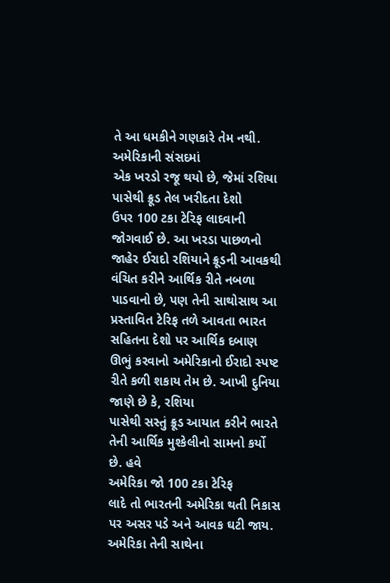તે આ ધમકીને ગણકારે તેમ નથી. અમેરિકાની સંસદમાં
એક ખરડો રજૂ થયો છે, જેમાં રશિયા પાસેથી ક્રૂડ તેલ ખરીદતા દેશો
ઉપર 100 ટકા ટેરિફ લાદવાની જોગવાઈ છે. આ ખરડા પાછળનો જાહેર ઈરાદો રશિયાને ક્રૂડની આવકથી
વંચિત કરીને આર્થિક રીતે નબળા પાડવાનો છે, પણ તેની સાથોસાથ આ પ્રસ્તાવિત ટેરિફ તળે આવતા ભારત સહિતના દેશો પર આર્થિક દબાણ
ઊભું કરવાનો અમેરિકાનો ઈરાદો સ્પષ્ટ રીતે કળી શકાય તેમ છે. આખી દુનિયા જાણે છે કે, રશિયા
પાસેથી સસ્તું ક્રૂડ આયાત કરીને ભારતે તેની આર્થિક મુશ્કેલીનો સામનો કર્યો છે. હવે
અમેરિકા જો 100 ટકા ટેરિફ
લાદે તો ભારતની અમેરિકા થતી નિકાસ પર અસર પડે અને આવક ઘટી જાય. અમેરિકા તેની સાથેના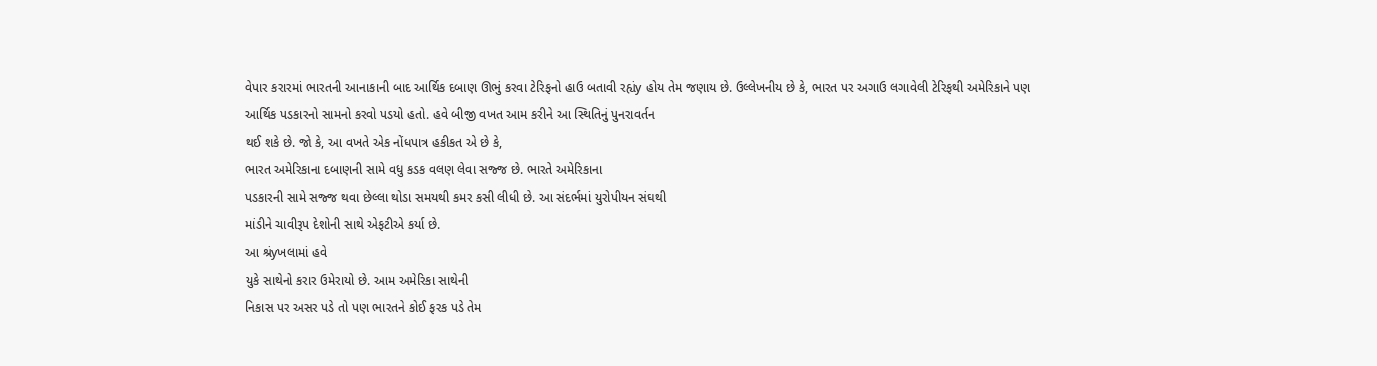વેપાર કરારમાં ભારતની આનાકાની બાદ આર્થિક દબાણ ઊભું કરવા ટેરિફનો હાઉ બતાવી રહ્યંy હોય તેમ જણાય છે. ઉલ્લેખનીય છે કે, ભારત પર અગાઉ લગાવેલી ટેરિફથી અમેરિકાને પણ
આર્થિક પડકારનો સામનો કરવો પડયો હતો. હવે બીજી વખત આમ કરીને આ સ્થિતિનું પુનરાવર્તન
થઈ શકે છે. જો કે, આ વખતે એક નોંધપાત્ર હકીકત એ છે કે,
ભારત અમેરિકાના દબાણની સામે વધુ કડક વલણ લેવા સજ્જ છે. ભારતે અમેરિકાના
પડકારની સામે સજ્જ થવા છેલ્લા થોડા સમયથી કમર કસી લીધી છે. આ સંદર્ભમાં યુરોપીયન સંઘથી
માંડીને ચાવીરૂપ દેશોની સાથે એફટીએ કર્યા છે.
આ શ્રંyખલામાં હવે
યુકે સાથેનો કરાર ઉમેરાયો છે. આમ અમેરિકા સાથેની
નિકાસ પર અસર પડે તો પણ ભારતને કોઈ ફરક પડે તેમ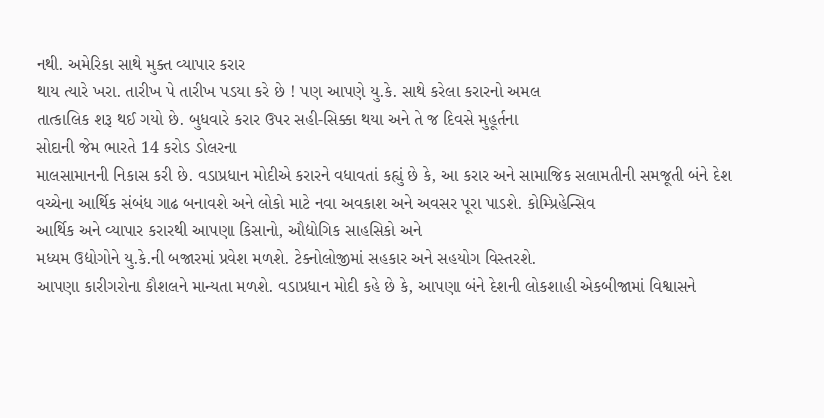નથી. અમેરિકા સાથે મુક્ત વ્યાપાર કરાર
થાય ત્યારે ખરા. તારીખ પે તારીખ પડયા કરે છે ! પણ આપણે યુ.કે. સાથે કરેલા કરારનો અમલ
તાત્કાલિક શરૂ થઈ ગયો છે. બુધવારે કરાર ઉપર સહી-સિક્કા થયા અને તે જ દિવસે મુહૂર્તના
સોદાની જેમ ભારતે 14 કરોડ ડોલરના
માલસામાનની નિકાસ કરી છે. વડાપ્રધાન મોદીએ કરારને વધાવતાં કહ્યું છે કે, આ કરાર અને સામાજિક સલામતીની સમજૂતી બંને દેશ
વચ્ચેના આર્થિક સંબંધ ગાઢ બનાવશે અને લોકો માટે નવા અવકાશ અને અવસર પૂરા પાડશે. કોમ્પ્રિહેન્સિવ
આર્થિક અને વ્યાપાર કરારથી આપણા કિસાનો, ઔદ્યોગિક સાહસિકો અને
મધ્યમ ઉદ્યોગોને યુ.કે.ની બજારમાં પ્રવેશ મળશે. ટેક્નોલોજીમાં સહકાર અને સહયોગ વિસ્તરશે.
આપણા કારીગરોના કૌશલને માન્યતા મળશે. વડાપ્રધાન મોદી કહે છે કે, આપણા બંને દેશની લોકશાહી એકબીજામાં વિશ્વાસને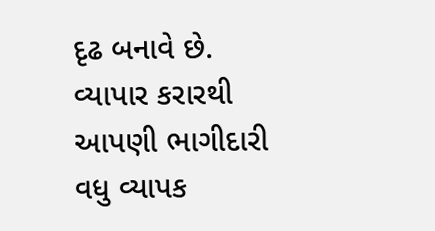દૃઢ બનાવે છે. વ્યાપાર કરારથી
આપણી ભાગીદારી વધુ વ્યાપક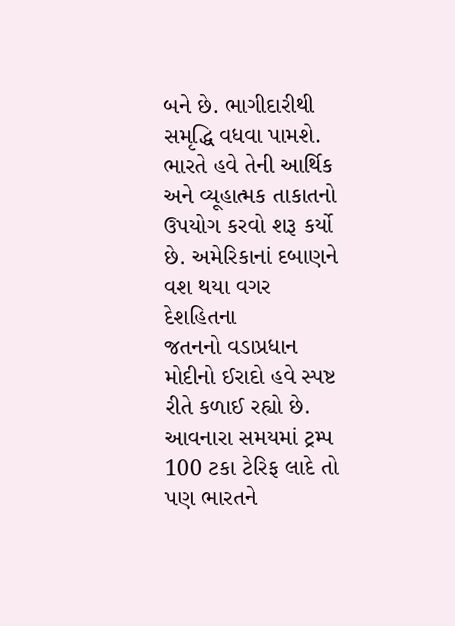બને છે. ભાગીદારીથી સમૃદ્ધિ વધવા પામશે. ભારતે હવે તેની આર્થિક
અને વ્યૂહાત્મક તાકાતનો ઉપયોગ કરવો શરૂ કર્યો છે. અમેરિકાનાં દબાણને વશ થયા વગર દેશહિતના
જતનનો વડાપ્રધાન મોદીનો ઈરાદો હવે સ્પષ્ટ રીતે કળાઈ રહ્યો છે. આવનારા સમયમાં ટ્રમ્પ
100 ટકા ટેરિફ લાદે તો પણ ભારતને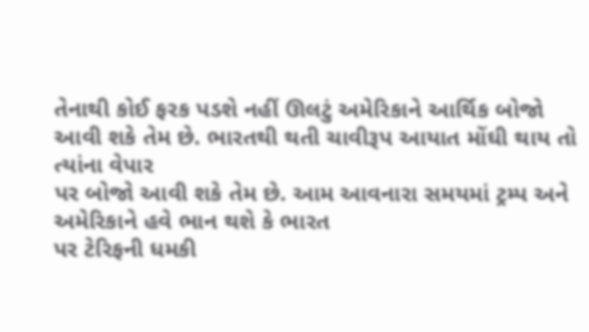તેનાથી કોઈ ફરક પડશે નહીં ઊલટું અમેરિકાને આર્થિક બોજો આવી શકે તેમ છે. ભારતથી થતી ચાવીરૂપ આયાત મોંઘી થાય તો ત્યાંના વેપાર
પર બોજો આવી શકે તેમ છે. આમ આવનારા સમયમાં ટ્રમ્પ અને અમેરિકાને હવે ભાન થશે કે ભારત
પર ટેરિફની ધમકી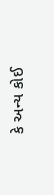કે અન્ય કોઈ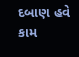દબાણ હવે કામ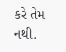કરે તેમ નથી.